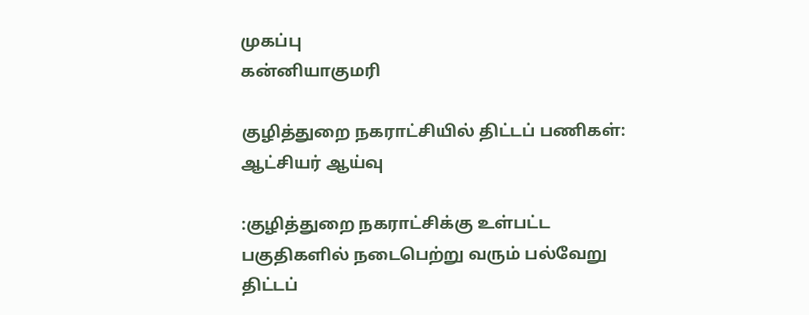முகப்பு
கன்னியாகுமரி

குழித்துறை நகராட்சியில் திட்டப் பணிகள்: ஆட்சியர் ஆய்வு

:குழித்துறை நகராட்சிக்கு உள்பட்ட பகுதிகளில் நடைபெற்று வரும் பல்வேறு திட்டப்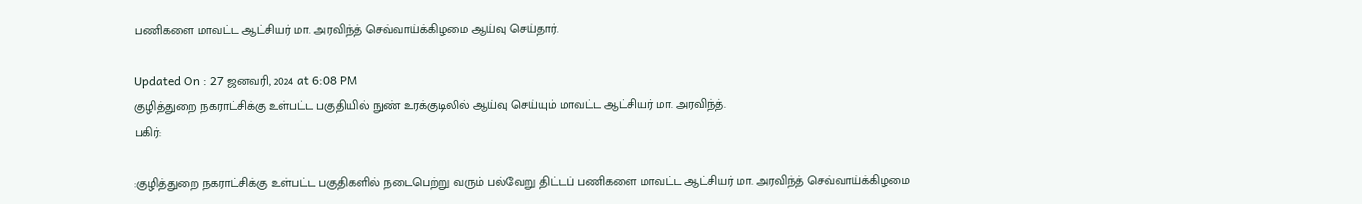பணிகளை மாவட்ட ஆட்சியர் மா. அரவிந்த் செவ்வாய்க்கிழமை ஆய்வு செய்தார்.

Updated On : 27 ஜனவரி, 2024 at 6:08 PM
குழித்துறை நகராட்சிக்கு உள்பட்ட பகுதியில் நுண் உரக்குடிலில் ஆய்வு செய்யும் மாவட்ட ஆட்சியர் மா. அரவிந்த்.
பகிர்:

:குழித்துறை நகராட்சிக்கு உள்பட்ட பகுதிகளில் நடைபெற்று வரும் பல்வேறு திட்டப் பணிகளை மாவட்ட ஆட்சியர் மா. அரவிந்த் செவ்வாய்க்கிழமை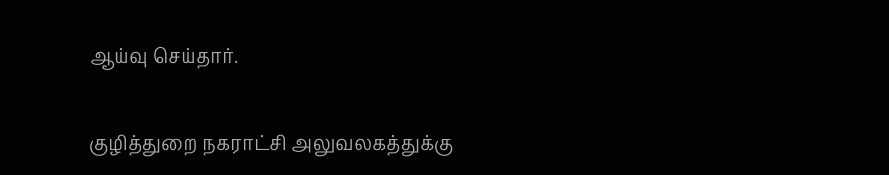ஆய்வு செய்தார்.

குழித்துறை நகராட்சி அலுவலகத்துக்கு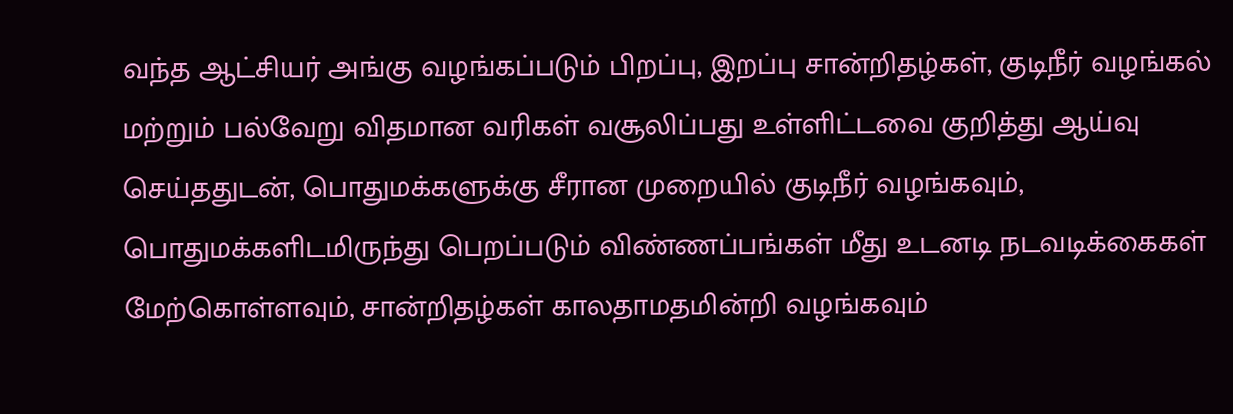வந்த ஆட்சியர் அங்கு வழங்கப்படும் பிறப்பு, இறப்பு சான்றிதழ்கள், குடிநீர் வழங்கல் மற்றும் பல்வேறு விதமான வரிகள் வசூலிப்பது உள்ளிட்டவை குறித்து ஆய்வு செய்ததுடன், பொதுமக்களுக்கு சீரான முறையில் குடிநீர் வழங்கவும், பொதுமக்களிடமிருந்து பெறப்படும் விண்ணப்பங்கள் மீது உடனடி நடவடிக்கைகள் மேற்கொள்ளவும், சான்றிதழ்கள் காலதாமதமின்றி வழங்கவும்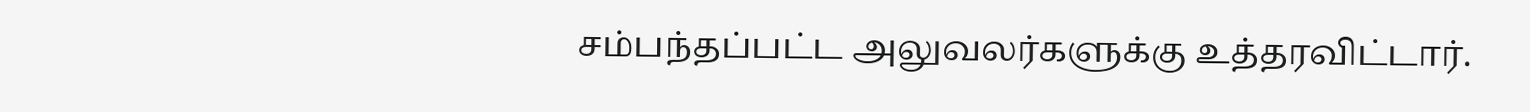சம்பந்தப்பட்ட அலுவலர்களுக்கு உத்தரவிட்டார்.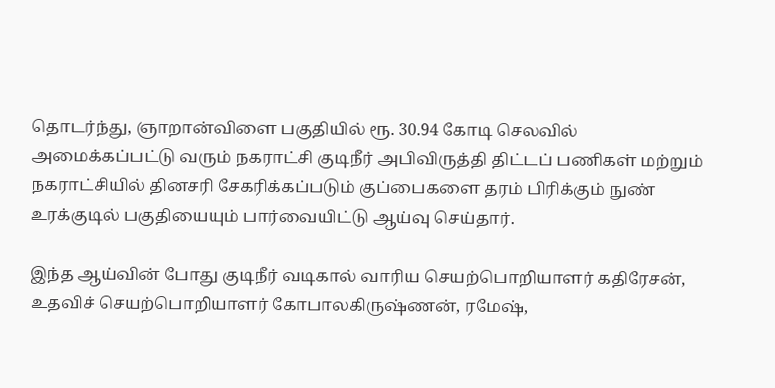தொடர்ந்து, ஞாறான்விளை பகுதியில் ரூ. 30.94 கோடி செலவில் அமைக்கப்பட்டு வரும் நகராட்சி குடிநீர் அபிவிருத்தி திட்டப் பணிகள் மற்றும் நகராட்சியில் தினசரி சேகரிக்கப்படும் குப்பைகளை தரம் பிரிக்கும் நுண் உரக்குடில் பகுதியையும் பார்வையிட்டு ஆய்வு செய்தார்.

இந்த ஆய்வின் போது குடிநீர் வடிகால் வாரிய செயற்பொறியாளர் கதிரேசன், உதவிச் செயற்பொறியாளர் கோபாலகிருஷ்ணன், ரமேஷ்,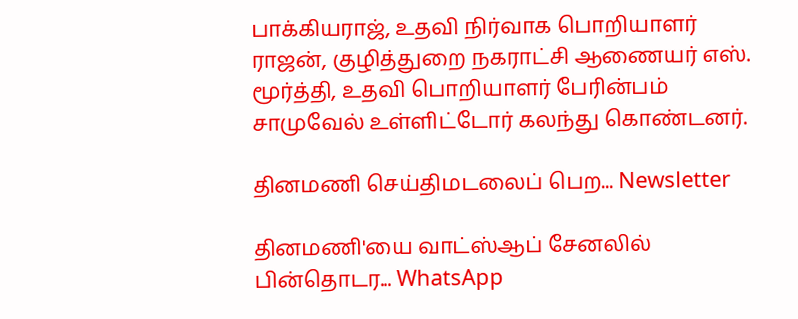பாக்கியராஜ், உதவி நிர்வாக பொறியாளர் ராஜன், குழித்துறை நகராட்சி ஆணையர் எஸ். மூர்த்தி, உதவி பொறியாளர் பேரின்பம் சாமுவேல் உள்ளிட்டோர் கலந்து கொண்டனர்.

தினமணி செய்திமடலைப் பெற... Newsletter

தினமணி'யை வாட்ஸ்ஆப் சேனலில் பின்தொடர... WhatsApp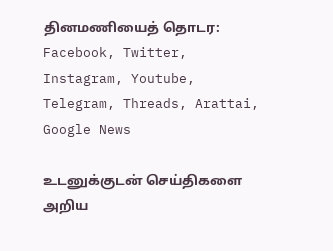தினமணியைத் தொடர: Facebook, Twitter, Instagram, Youtube, Telegram, Threads, Arattai, Google News

உடனுக்குடன் செய்திகளை அறிய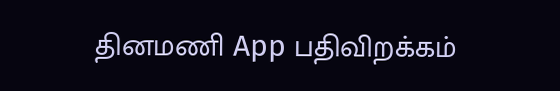தினமணி App பதிவிறக்கம்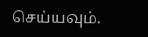செய்யவும்.